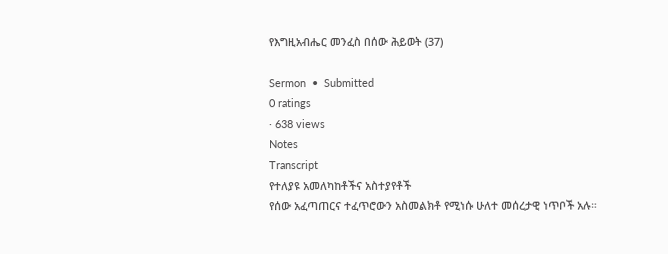የእግዚአብሔር መንፈስ በሰው ሕይወት (37)

Sermon  •  Submitted
0 ratings
· 638 views
Notes
Transcript
የተለያዩ አመለካከቶችና አስተያየቶች
የሰው አፈጣጠርና ተፈጥሮውን አስመልክቶ የሚነሱ ሁለተ መሰረታዊ ነጥቦች አሉ።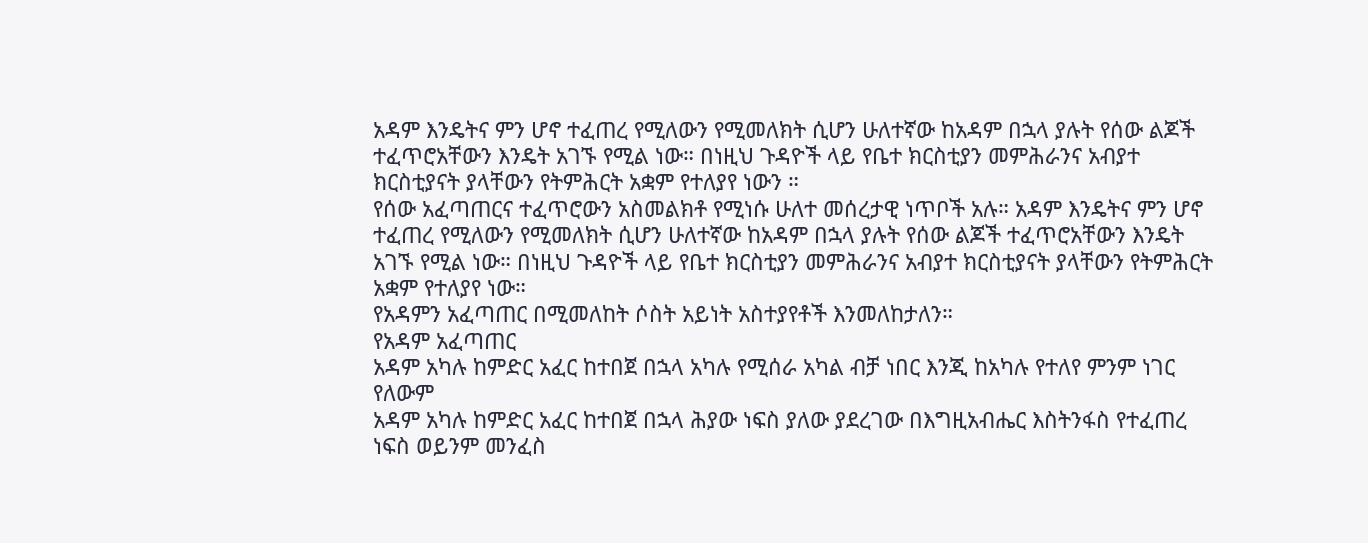አዳም እንዴትና ምን ሆኖ ተፈጠረ የሚለውን የሚመለክት ሲሆን ሁለተኛው ከአዳም በኋላ ያሉት የሰው ልጆች ተፈጥሮአቸውን እንዴት አገኙ የሚል ነው። በነዚህ ጉዳዮች ላይ የቤተ ክርስቲያን መምሕራንና አብያተ ክርስቲያናት ያላቸውን የትምሕርት አቋም የተለያየ ነውን ።
የሰው አፈጣጠርና ተፈጥሮውን አስመልክቶ የሚነሱ ሁለተ መሰረታዊ ነጥቦች አሉ። አዳም እንዴትና ምን ሆኖ ተፈጠረ የሚለውን የሚመለክት ሲሆን ሁለተኛው ከአዳም በኋላ ያሉት የሰው ልጆች ተፈጥሮአቸውን እንዴት አገኙ የሚል ነው። በነዚህ ጉዳዮች ላይ የቤተ ክርስቲያን መምሕራንና አብያተ ክርስቲያናት ያላቸውን የትምሕርት አቋም የተለያየ ነው።
የአዳምን አፈጣጠር በሚመለከት ሶስት አይነት አስተያየቶች እንመለከታለን።
የአዳም አፈጣጠር
አዳም አካሉ ከምድር አፈር ከተበጀ በኋላ አካሉ የሚሰራ አካል ብቻ ነበር እንጂ ከአካሉ የተለየ ምንም ነገር የለውም
አዳም አካሉ ከምድር አፈር ከተበጀ በኋላ ሕያው ነፍስ ያለው ያደረገው በእግዚአብሔር እስትንፋስ የተፈጠረ ነፍስ ወይንም መንፈስ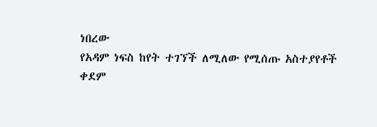ነበረው
የአዳም ነፍስ ከየት ተገኘች ለሚለው የሚሰጡ አስተያየቶች
ቀደም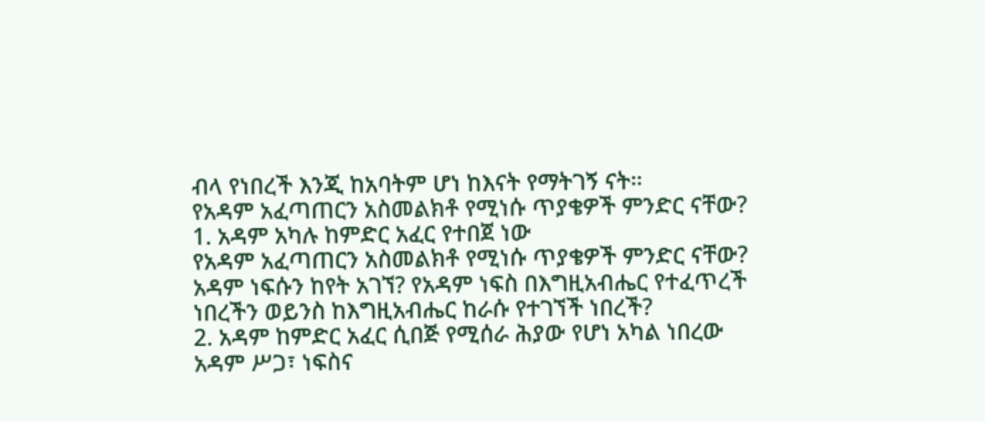ብላ የነበረች እንጂ ከአባትም ሆነ ከእናት የማትገኝ ናት።
የአዳም አፈጣጠርን አስመልክቶ የሚነሱ ጥያቄዎች ምንድር ናቸው?
1. አዳም አካሉ ከምድር አፈር የተበጀ ነው
የአዳም አፈጣጠርን አስመልክቶ የሚነሱ ጥያቄዎች ምንድር ናቸው?
አዳም ነፍሱን ከየት አገኘ? የአዳም ነፍስ በእግዚአብሔር የተፈጥረች ነበረችን ወይንስ ከእግዚአብሔር ከራሱ የተገኘች ነበረች?
2. አዳም ከምድር አፈር ሲበጅ የሚሰራ ሕያው የሆነ አካል ነበረው
አዳም ሥጋ፣ ነፍስና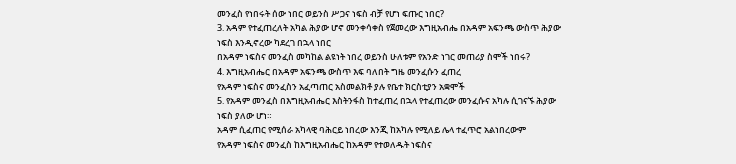መንፈስ የነበሩት ሰው ነበር ወይንስ ሥጋና ነፍስ ብቻ የሆነ ፍጡር ነበር?
3. አዳም የተፈጠረለት አካል ሕያው ሆኖ መንቀሳቀስ የጀመረው እግዚአብሔ በአዳም አፍንጫ ውስጥ ሕያው ነፍስ እንዲኖረው ካደረገ በኋላ ነበር
በአዳም ነፍስና መንፈስ መካከል ልዩነት ነበረ ወይንስ ሁለቱም የአንድ ነገር መጠሪያ ስሞች ነበሩ?
4. እግዚአብሔር በአዳም አፍንጫ ውስጥ እፍ ባለበት ግዜ መንፈሱን ፈጠረ
የአዳም ነፍስና መንፈስን አፈጣጠር አስመልክቶ ያሉ የቤተ ክርስቲያን አቋሞች
5. የአዳም መንፈስ በእግዚአብሔር እስትንፋስ ከተፈጠረ በኋላ የተፈጠረው መንፈሱና አካሉ ሲገናኙ ሕያው ነፍስ ያለው ሆነ።
አዳም ሲፈጠር የሚሰራ አካላዊ ባሕርይ ነበረው እንጂ ከአካሉ የሚለይ ሌላ ተፈጥሮ አልነበረውም
የአዳም ነፍስና መንፈስ ከእግዚአብሔር ከአዳም የተወለዱት ነፍስና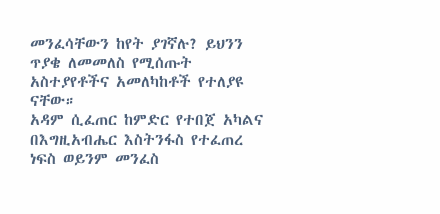መንፈሳቸውን ከየት ያገኛሉ? ይህንን ጥያቄ ለመመለስ የሚሰጡት አስተያየቶችና አመለካከቶች የተለያዩ ናቸው።
አዳም ሲፈጠር ከምድር የተበጀ አካልና በእግዚአብሔር እስትንፋስ የተፈጠረ ነፍስ ወይንም መንፈስ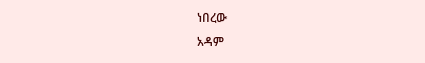ነበረው
አዳም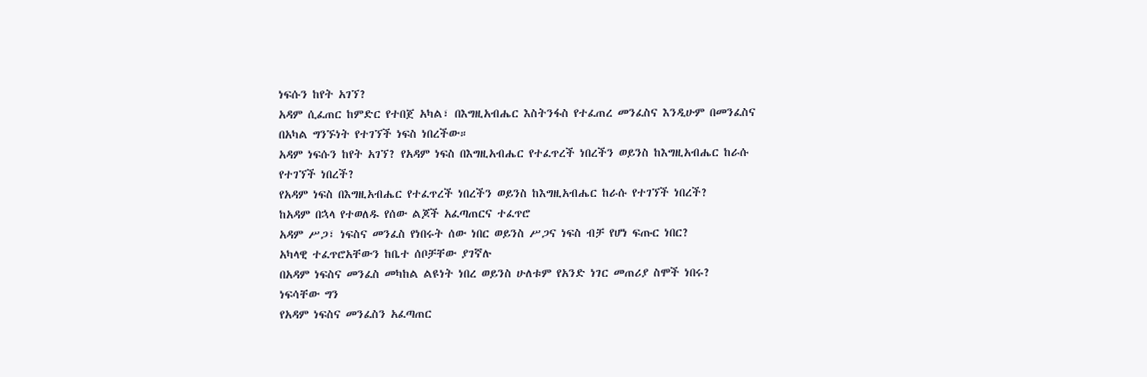ነፍሱን ከየት አገኘ?
አዳም ሲፈጠር ከምድር የተበጀ አካል፣ በእግዚአብሔር እስትንፋስ የተፈጠረ መንፈስና እንዲሁም በመንፈስና በአካል ግንኙነት የተገኘች ነፍስ ነበረችው።
አዳም ነፍሱን ከየት አገኘ? የአዳም ነፍስ በእግዚአብሔር የተፈጥረች ነበረችን ወይንስ ከእግዚአብሔር ከራሱ የተገኘች ነበረች?
የአዳም ነፍስ በእግዚአብሔር የተፈጥረች ነበረችን ወይንስ ከእግዚአብሔር ከራሱ የተገኘች ነበረች?
ከአዳም በኋላ የተወለዱ የሰው ልጆች አፈጣጠርና ተፈጥሮ
አዳም ሥጋ፣ ነፍስና መንፈስ የነበሩት ሰው ነበር ወይንስ ሥጋና ነፍስ ብቻ የሆነ ፍጡር ነበር?
አካላዊ ተፈጥሮአቸውን ከቤተ ሰቦቻቸው ያገኛሉ
በአዳም ነፍስና መንፈስ መካከል ልዩነት ነበረ ወይንስ ሁለቱም የአንድ ነገር መጠሪያ ስሞች ነበሩ?
ነፍሳቸው ግን
የአዳም ነፍስና መንፈስን አፈጣጠር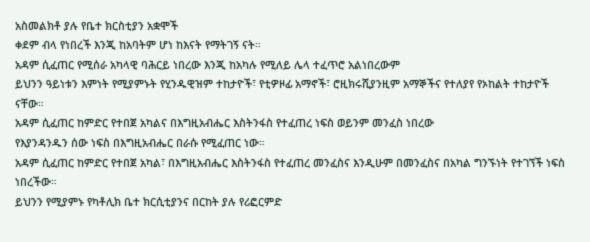አስመልክቶ ያሉ የቤተ ክርስቲያን አቋሞች
ቀደም ብላ የነበረች እንጂ ከአባትም ሆነ ከእናት የማትገኝ ናት።
አዳም ሲፈጠር የሚሰራ አካላዊ ባሕርይ ነበረው እንጂ ከአካሉ የሚለይ ሌላ ተፈጥሮ አልነበረውም
ይህንን ዓይነቱን እምነት የሚያምኑት የሂንዱዊዝም ተከታዮች፣ የቲዎዞፊ አማኖች፣ ሮዚክሩሺያንዚም አማኞችና የተለያየ የኦከልት ተከታዮች ናቸው።
አዳም ሲፈጠር ከምድር የተበጀ አካልና በእግዚአብሔር እስትንፋስ የተፈጠረ ነፍስ ወይንም መንፈስ ነበረው
የእያንዳንዱን ሰው ነፍስ በእግዚአብሔር በራሱ የሚፈጠር ነው።
አዳም ሲፈጠር ከምድር የተበጀ አካል፣ በእግዚአብሔር እስትንፋስ የተፈጠረ መንፈስና እንዲሁም በመንፈስና በአካል ግንኙነት የተገኘች ነፍስ ነበረችው።
ይህንን የሚያምኑ የካቶሊክ ቤተ ክርሲቲያንና በርከት ያሉ የሪፎርምድ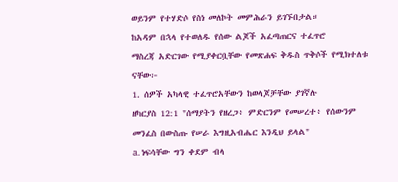ወይንም የተሃድሶ የስነ መለኮት መምሕራን ይገኙበታል።
ከአዳም በኋላ የተወለዱ የሰው ልጆች አፈጣጠርና ተፈጥሮ
ማስረጃ አድርገው የሚያቀርቧቸው የመጽሐፍ ቅዱስ ጥቅሶች የሚክተለቱ ናቸው፦
1. ሰዎች አካላዊ ተፈጥሮአቸውን ከወላጆቻቸው ያገኛሉ
ዘካርያስ 12:1 "ሰማያትን የዘረጋ፥ ምድርንም የመሠረተ፥ የሰውንም መንፈስ በውስጡ የሠራ እግዚአብሔር እንዲህ ይላል"
a. ነፍሳቸው ግን ቀደም ብላ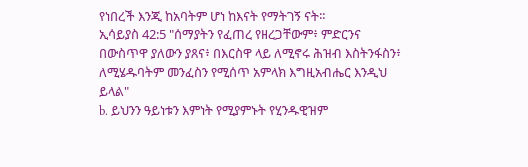የነበረች እንጂ ከአባትም ሆነ ከእናት የማትገኝ ናት።
ኢሳይያስ 42:5 "ሰማያትን የፈጠረ የዘረጋቸውም፥ ምድርንና በውስጥዋ ያለውን ያጸና፥ በእርስዋ ላይ ለሚኖሩ ሕዝብ እስትንፋስን፥ ለሚሄዱባትም መንፈስን የሚሰጥ አምላክ እግዚአብሔር እንዲህ ይላል"
b. ይህንን ዓይነቱን እምነት የሚያምኑት የሂንዱዊዝም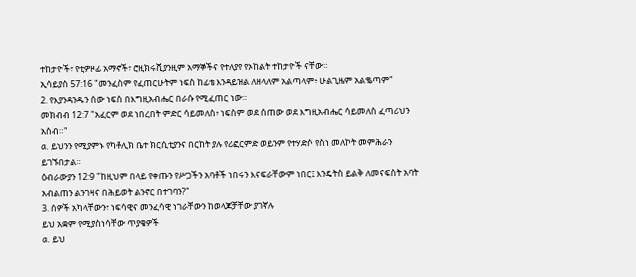ተከታዮች፣ የቲዎዞፊ አማኖች፣ ሮዚክሩሺያንዚም አማኞችና የተለያየ የኦከልት ተከታዮች ናቸው።
ኢሳይያስ 57:16 "መንፈስም የፈጠርሁትም ነፍስ ከፊቴ እንዳይዝል ለዘላለም አልጣላም፥ ሁልጊዜም አልቈጣም"
2. የእያንዳንዱን ሰው ነፍስ በእግዚአብሔር በራሱ የሚፈጠር ነው።
መክብብ 12:7 "አፈርም ወደ ነበረበት ምድር ሳይመለስ፥ ነፍስም ወደ ሰጠው ወደ እግዚአብሔር ሳይመለስ ፈጣሪህን አስብ።"
a. ይህንን የሚያምኑ የካቶሊክ ቤተ ክርሲቲያንና በርከት ያሉ የሪፎርምድ ወይንም የተሃድሶ የስነ መለኮት መምሕራን ይገኙበታል።
ዕብራውያን 12:9 "ከዚህም በላይ የቀጡን የሥጋችን አባቶች ነበሩን እናፍራቸውም ነበር፤ እንዴትስ ይልቅ ለመናፍስት አባት አብልጠን ልንገዛና በሕይወት ልንኖር በተገባን?"
3. ሰዎች አካላቸውን፣ ነፍሳዊና መንፈሳዊ ነገራቸውን ከወላጆቻቸው ያገኛሉ
ይህ አቋም የሚያስነሳቸው ጥያቄዎች
a. ይህ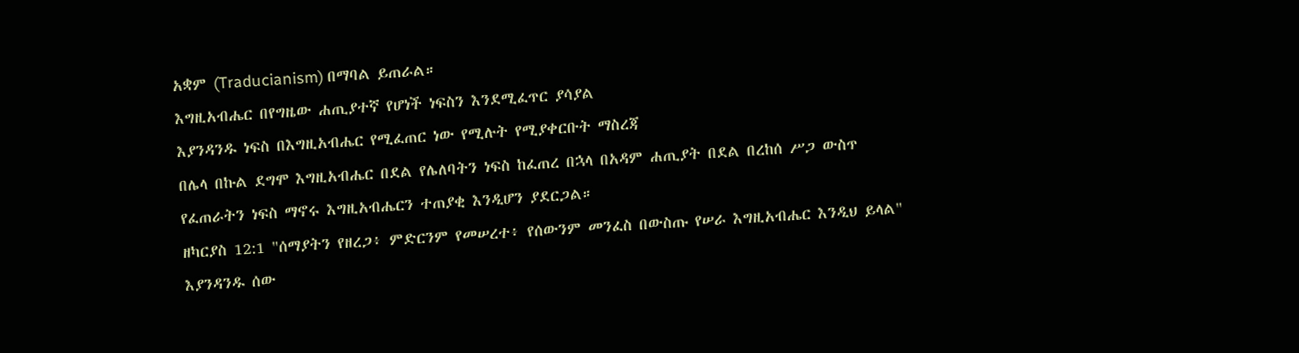አቋም (Traducianism) በማባል ይጠራል።
እግዚአብሔር በየግዜው ሐጢያተኛ የሆነች ነፍስን እንደሚፈጥር ያሳያል
እያንዳንዱ ነፍስ በእግዚአብሔር የሚፈጠር ነው የሚሉት የሚያቀርቡት ማስረጃ
በሌላ በኩል ደግሞ እግዚአብሔር በደል የሌለባትን ነፍስ ከፈጠረ በኋላ በአዳም ሐጢያት በደል በረከሰ ሥጋ ውስጥ የፈጠራትን ነፍስ ማኖሩ እግዚአብሔርን ተጠያቂ እንዲሆን ያደርጋል።
ዘካርያስ 12:1 "ሰማያትን የዘረጋ፥ ምድርንም የመሠረተ፥ የሰውንም መንፈስ በውስጡ የሠራ እግዚአብሔር እንዲህ ይላል"
እያንዳንዱ ሰው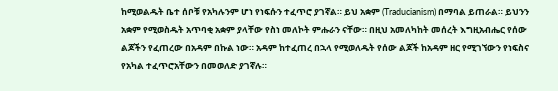ከሚወልዱት ቤተ ሰቦቹ የአካሉንም ሆነ የነፍሱን ተፈጥሮ ያገኛል። ይህ አቋም (Traducianism) በማባል ይጠራል። ይህንን አቋም የሚወስዱት አጥባቂ አቋም ያላቸው የስነ መለኮት ምሑራን ናቸው። በዚህ አመለካከት መሰረት እግዚአብሔር የሰው ልጆችን የፈጠረው በአዳም በኩል ነው። አዳም ከተፈጠረ በኋላ የሚወለዱት የሰው ልጆች ከአዳም ዘር የሚገኘውን የነፍስና የአካል ተፈጥሮአቸውን በመወለድ ያገኛሉ።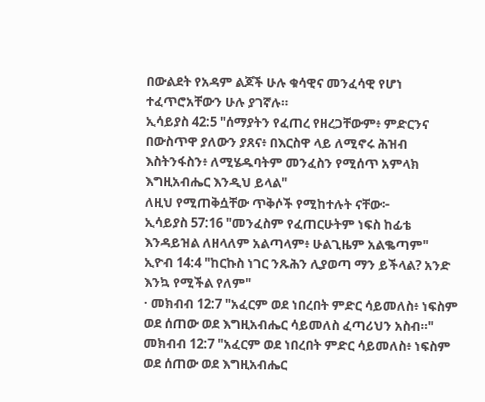በውልደት የአዳም ልጆች ሁሉ ቁሳዊና መንፈሳዊ የሆነ ተፈጥሮአቸውን ሁሉ ያገኛሉ።
ኢሳይያስ 42:5 "ሰማያትን የፈጠረ የዘረጋቸውም፥ ምድርንና በውስጥዋ ያለውን ያጸና፥ በእርስዋ ላይ ለሚኖሩ ሕዝብ እስትንፋስን፥ ለሚሄዱባትም መንፈስን የሚሰጥ አምላክ እግዚአብሔር እንዲህ ይላል"
ለዚህ የሚጠቅሷቸው ጥቅሶች የሚከተሉት ናቸው፦
ኢሳይያስ 57:16 "መንፈስም የፈጠርሁትም ነፍስ ከፊቴ እንዳይዝል ለዘላለም አልጣላም፥ ሁልጊዜም አልቈጣም"
ኢዮብ 14:4 "ከርኩስ ነገር ንጹሕን ሊያወጣ ማን ይችላል? አንድ እንኳ የሚችል የለም"
· መክብብ 12:7 "አፈርም ወደ ነበረበት ምድር ሳይመለስ፥ ነፍስም ወደ ሰጠው ወደ እግዚአብሔር ሳይመለስ ፈጣሪህን አስብ።"
መክብብ 12:7 "አፈርም ወደ ነበረበት ምድር ሳይመለስ፥ ነፍስም ወደ ሰጠው ወደ እግዚአብሔር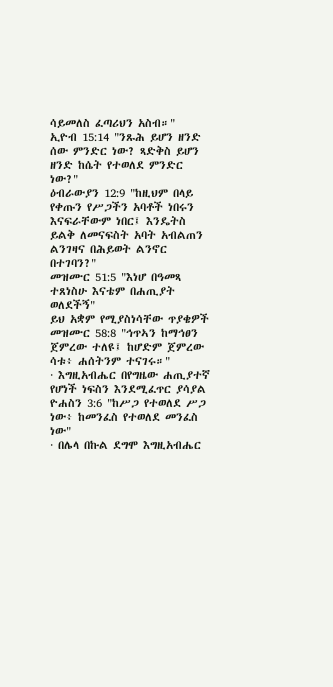ሳይመለስ ፈጣሪህን አስብ።"
ኢዮብ 15:14 "ንጹሕ ይሆን ዘንድ ሰው ምንድር ነው? ጻድቅስ ይሆን ዘንድ ከሴት የተወለደ ምንድር ነው?"
ዕብራውያን 12:9 "ከዚህም በላይ የቀጡን የሥጋችን አባቶች ነበሩን እናፍራቸውም ነበር፤ እንዴትስ ይልቅ ለመናፍስት አባት አብልጠን ልንገዛና በሕይወት ልንኖር በተገባን?"
መዝሙር 51:5 "እነሆ በዓመጻ ተጸነስሁ እናቴም በሐጢያት ወለደችኝ"
ይህ አቋም የሚያስነሳቸው ጥያቄዎች
መዝሙር 58:8 "ኅጥኣን ከማኅፀን ጀምረው ተለዩ፤ ከሆድም ጀምረው ሳቱ፥ ሐሰትንም ተናገሩ።"
· እግዚአብሔር በየግዜው ሐጢያተኛ የሆነች ነፍስን እንደሚፈጥር ያሳያል
ዮሐስን 3:6 "ከሥጋ የተወለደ ሥጋ ነው፥ ከመንፈስ የተወለደ መንፈስ ነው"
· በሌላ በኩል ደግሞ እግዚአብሔር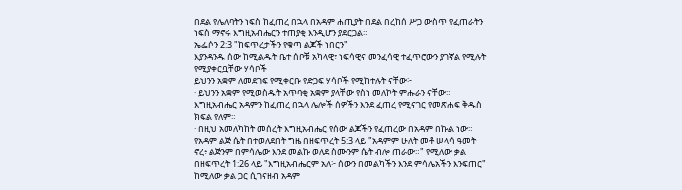በደል የሌለባትን ነፍስ ከፈጠረ በኋላ በአዳም ሐጢያት በደል በረከሰ ሥጋ ውስጥ የፈጠራትን ነፍስ ማኖሩ እግዚአብሔርን ተጠያቂ እንዲሆን ያደርጋል።
ኤፌሶን 2:3 "ከፍጥረታችን የቁጣ ልጆች ነበርን"
እያንዳንዱ ሰው ከሚልዱት ቤተ ሰቦቹ አካላዊ፣ ነፍሳዊና መንፈሳዊ ተፈጥሮውን ያገኛል የሚሉት የሚያቀርቧቸው ሃሳቦች
ይህንን አቋም ለመደገፍ የሚቀርቡ የድጋፍ ሃሳቦች የሚከተሉት ናቸው፦
· ይህንን አቋም የሚወስዱት አጥባቂ አቋም ያላቸው የስነ መለኮት ምሑራን ናቸው።
እግዚአብሔር አዳምን ከፈጠረ በኋላ ሌሎች ሰዎችን እንደ ፈጠረ የሚናገር የመጽሐፍ ቅዱስ ክፍል የለም።
· በዚህ አመለካከት መሰረት እግዚአብሔር የሰው ልጆችን የፈጠረው በአዳም በኩል ነው።
የአዳም ልጅ ሴት በተወለደበት ግዜ በዘፍጥረት 5:3 ላይ "አዳምም ሁለት መቶ ሠላሳ ዓመት ኖረ፥ ልጅንም በምሳሌው እንደ መልኩ ወለደ ስሙንም ሴት ብሎ ጠራው።" የሚለው ቃል በዘፍጥረት 1:26 ላይ "እግዚአብሔርም አለ፦ ሰውን በመልካችን እንደ ምሳሌአችን እንፍጠር" ከሚለው ቃል ጋር ሲገናዘብ አዳም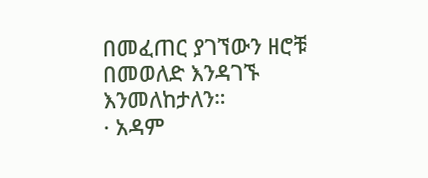በመፈጠር ያገኘውን ዘሮቹ በመወለድ እንዳገኙ እንመለከታለን።
· አዳም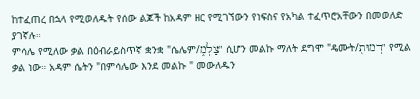ከተፈጠረ በኋላ የሚወለዱት የሰው ልጆች ከአዳም ዘር የሚገኘውን የነፍስና የአካል ተፈጥሮአቸውን በመወለድ ያገኛሉ።
ምሳሌ የሚለው ቃል በዕብራይስጥኛ ቋንቋ "ሴሌም/צַלְמ֑" ሲሆን መልኩ ማለት ደግሞ "ዴሙት/דְמוּת֖" የሚል ቃል ነው። አዳም ሴትን "በምሳሌው እንደ መልኩ " መውለዱን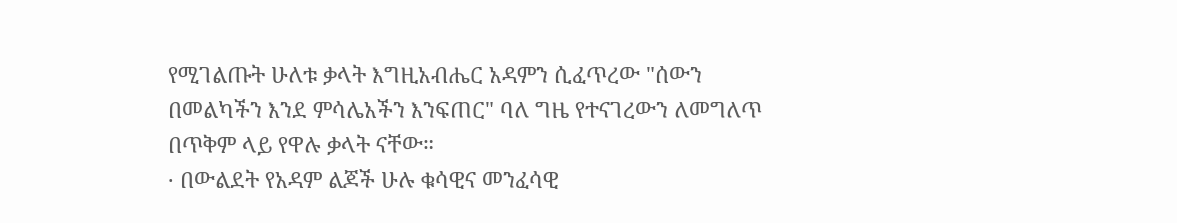የሚገልጡት ሁለቱ ቃላት እግዚአብሔር አዳምን ሲፈጥረው "ሰውን በመልካችን እንደ ምሳሌአችን እንፍጠር" ባለ ግዜ የተናገረውን ለመግለጥ በጥቅም ላይ የዋሉ ቃላት ናቸው።
· በውልደት የአዳም ልጆች ሁሉ ቁሳዊና መንፈሳዊ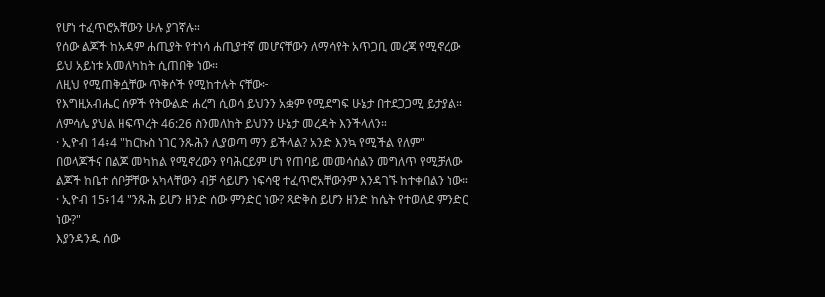የሆነ ተፈጥሮአቸውን ሁሉ ያገኛሉ።
የሰው ልጆች ከአዳም ሐጢያት የተነሳ ሐጢያተኛ መሆናቸውን ለማሳየት አጥጋቢ መረጃ የሚኖረው ይህ አይነቱ አመለካከት ሲጠበቅ ነው።
ለዚህ የሚጠቅሷቸው ጥቅሶች የሚከተሉት ናቸው፦
የእግዚአብሔር ሰዎች የትውልድ ሐረግ ሲወሳ ይህንን አቋም የሚደግፍ ሁኔታ በተደጋጋሚ ይታያል። ለምሳሌ ያህል ዘፍጥረት 46:26 ስንመለከት ይህንን ሁኔታ መረዳት እንችላለን።
· ኢዮብ 14፥4 "ከርኩስ ነገር ንጹሕን ሊያወጣ ማን ይችላል? አንድ እንኳ የሚችል የለም"
በወላጆችና በልጆ መካከል የሚኖረውን የባሕርይም ሆነ የጠባይ መመሳሰልን መግለጥ የሚቻለው ልጆች ከቤተ ሰቦቻቸው አካላቸውን ብቻ ሳይሆን ነፍሳዊ ተፈጥሮአቸውንም እንዳገኙ ከተቀበልን ነው።
· ኢዮብ 15፥14 "ንጹሕ ይሆን ዘንድ ሰው ምንድር ነው? ጻድቅስ ይሆን ዘንድ ከሴት የተወለደ ምንድር ነው?"
እያንዳንዱ ሰው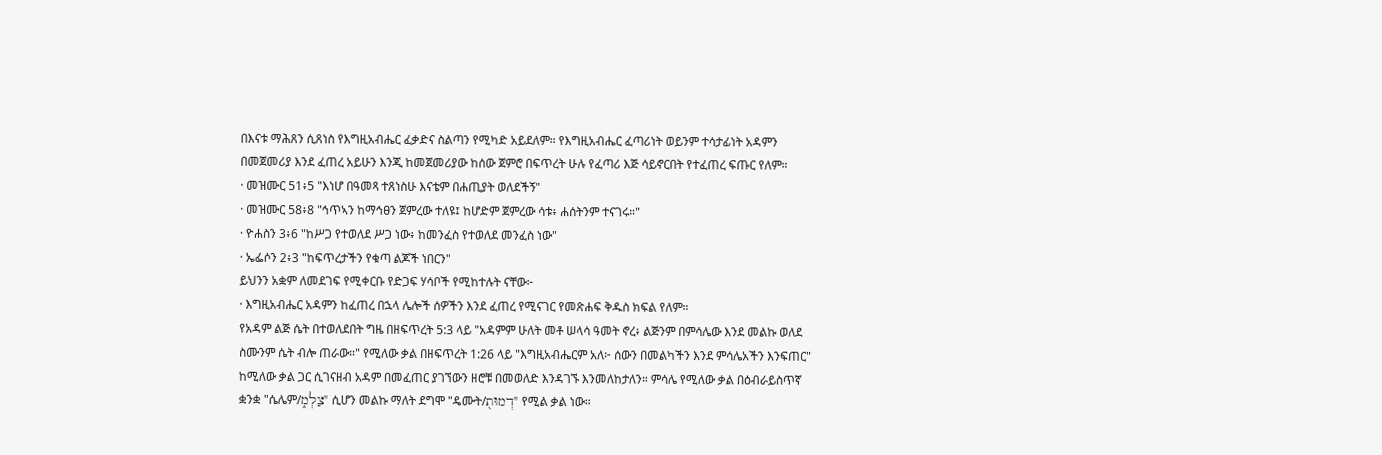በእናቱ ማሕጸን ሲጸነስ የእግዚአብሔር ፈቃድና ስልጣን የሚካድ አይደለም። የእግዚአብሔር ፈጣሪነት ወይንም ተሳታፊነት አዳምን በመጀመሪያ እንደ ፈጠረ አይሁን እንጂ ከመጀመሪያው ከሰው ጀምሮ በፍጥረት ሁሉ የፈጣሪ እጅ ሳይኖርበት የተፈጠረ ፍጡር የለም።
· መዝሙር 51፥5 "እነሆ በዓመጻ ተጸነስሁ እናቴም በሐጢያት ወለደችኝ"
· መዝሙር 58፥8 "ኅጥኣን ከማኅፀን ጀምረው ተለዩ፤ ከሆድም ጀምረው ሳቱ፥ ሐሰትንም ተናገሩ።"
· ዮሐስን 3፥6 "ከሥጋ የተወለደ ሥጋ ነው፥ ከመንፈስ የተወለደ መንፈስ ነው"
· ኤፌሶን 2፥3 "ከፍጥረታችን የቁጣ ልጆች ነበርን"
ይህንን አቋም ለመደገፍ የሚቀርቡ የድጋፍ ሃሳቦች የሚከተሉት ናቸው፦
· እግዚአብሔር አዳምን ከፈጠረ በኋላ ሌሎች ሰዎችን እንደ ፈጠረ የሚናገር የመጽሐፍ ቅዱስ ክፍል የለም።
የአዳም ልጅ ሴት በተወለደበት ግዜ በዘፍጥረት 5:3 ላይ "አዳምም ሁለት መቶ ሠላሳ ዓመት ኖረ፥ ልጅንም በምሳሌው እንደ መልኩ ወለደ ስሙንም ሴት ብሎ ጠራው።" የሚለው ቃል በዘፍጥረት 1:26 ላይ "እግዚአብሔርም አለ፦ ሰውን በመልካችን እንደ ምሳሌአችን እንፍጠር" ከሚለው ቃል ጋር ሲገናዘብ አዳም በመፈጠር ያገኘውን ዘሮቹ በመወለድ እንዳገኙ እንመለከታለን። ምሳሌ የሚለው ቃል በዕብራይስጥኛ ቋንቋ "ሴሌም/צַלְמ֑" ሲሆን መልኩ ማለት ደግሞ "ዴሙት/דְמוּת֖" የሚል ቃል ነው።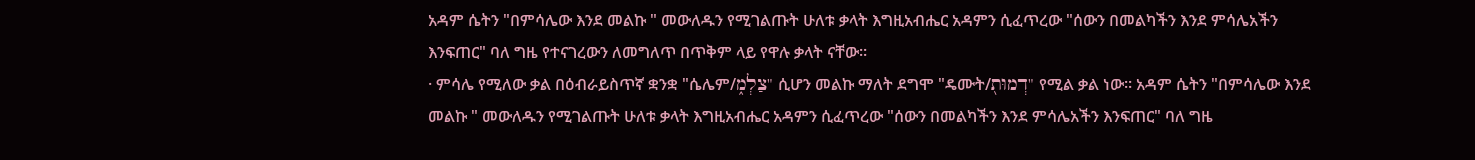አዳም ሴትን "በምሳሌው እንደ መልኩ " መውለዱን የሚገልጡት ሁለቱ ቃላት እግዚአብሔር አዳምን ሲፈጥረው "ሰውን በመልካችን እንደ ምሳሌአችን እንፍጠር" ባለ ግዜ የተናገረውን ለመግለጥ በጥቅም ላይ የዋሉ ቃላት ናቸው።
· ምሳሌ የሚለው ቃል በዕብራይስጥኛ ቋንቋ "ሴሌም/צַלְמ֑" ሲሆን መልኩ ማለት ደግሞ "ዴሙት/דְמוּת֖" የሚል ቃል ነው። አዳም ሴትን "በምሳሌው እንደ መልኩ " መውለዱን የሚገልጡት ሁለቱ ቃላት እግዚአብሔር አዳምን ሲፈጥረው "ሰውን በመልካችን እንደ ምሳሌአችን እንፍጠር" ባለ ግዜ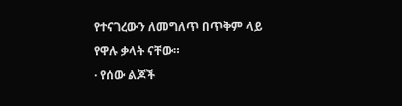የተናገረውን ለመግለጥ በጥቅም ላይ የዋሉ ቃላት ናቸው።
· የሰው ልጆች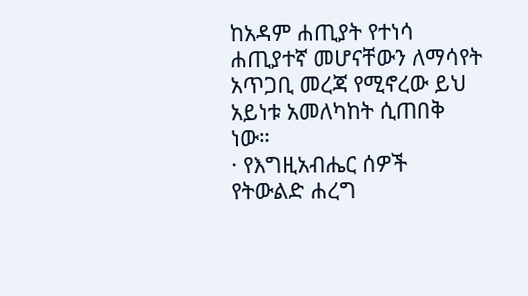ከአዳም ሐጢያት የተነሳ ሐጢያተኛ መሆናቸውን ለማሳየት አጥጋቢ መረጃ የሚኖረው ይህ አይነቱ አመለካከት ሲጠበቅ ነው።
· የእግዚአብሔር ሰዎች የትውልድ ሐረግ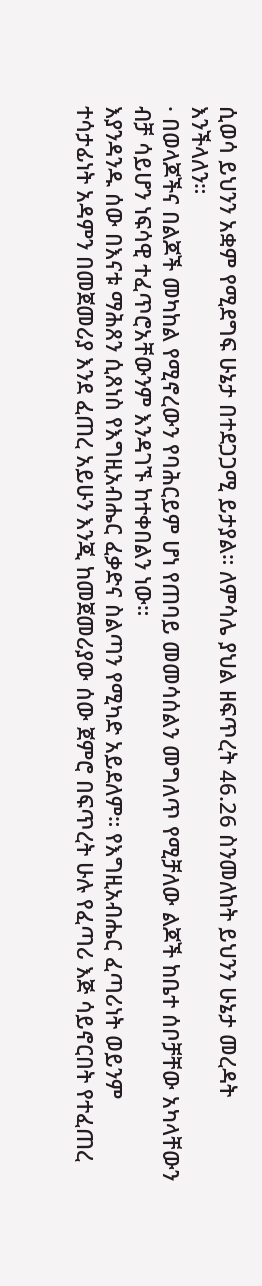ሲወሳ ይህንን አቋም የሚደግፍ ሁኔታ በተደጋጋሚ ይታያል። ለምሳሌ ያህል ዘፍጥረት 46.26 ስንመለከት ይህንን ሁኔታ መረዳት እንችላለን።
· በወላጆችና በልጆች መካከል የሚኖረውን የባሕርይም ሆነ የጠባይ መመሳሰልን መግለጥ የሚቻለው ልጆች ከቤተ ሰቦቻቸው አካላቸውን ብቻ ሳይሆን ነፍሳዊ ተፈጥሮአቸውንም እንዳገኙ ከተቀበልን ነው።
እያንዳንዱ ሰው በእናቱ ማሕጸን ሲጸነስ የእግዚአብሔር ፈቃድና ስልጣን የሚካድ አይደለም። የእግዚአብሔር ፈጣሪነት ወይንም ተሳታፊነት አዳምን በመጀመሪያ እንደ ፈጠረ አይሁን እንጂ ከመጀመሪያው ሰው ጀምሮ በፍጥረት ሁሉ የፈጣሪ እጅ ሳይኖርበት የተፈጠረ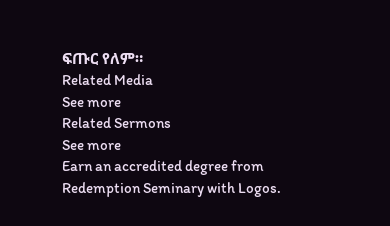ፍጡር የለም።
Related Media
See more
Related Sermons
See more
Earn an accredited degree from Redemption Seminary with Logos.